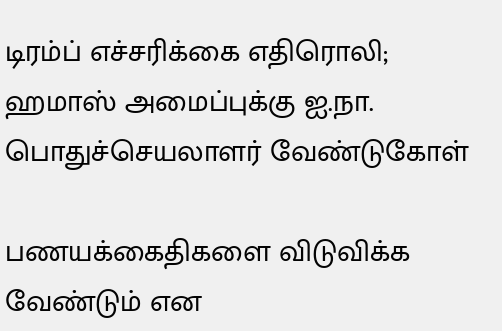டிரம்ப் எச்சரிக்கை எதிரொலி; ஹமாஸ் அமைப்புக்கு ஐ.நா. பொதுச்செயலாளர் வேண்டுகோள்

பணயக்கைதிகளை விடுவிக்க வேண்டும் என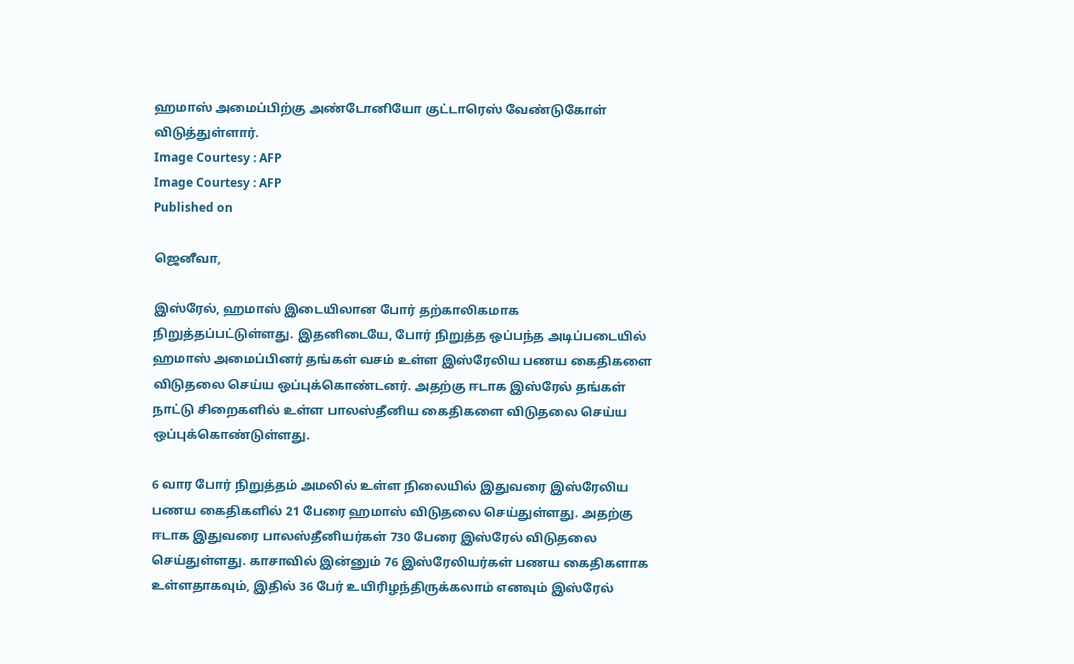ஹமாஸ் அமைப்பிற்கு அண்டோனியோ குட்டாரெஸ் வேண்டுகோள் விடுத்துள்ளார்.
Image Courtesy : AFP
Image Courtesy : AFP
Published on

ஜெனீவா,

இஸ்ரேல், ஹமாஸ் இடையிலான போர் தற்காலிகமாக நிறுத்தப்பட்டுள்ளது. இதனிடையே, போர் நிறுத்த ஒப்பந்த அடிப்படையில் ஹமாஸ் அமைப்பினர் தங்கள் வசம் உள்ள இஸ்ரேலிய பணய கைதிகளை விடுதலை செய்ய ஒப்புக்கொண்டனர். அதற்கு ஈடாக இஸ்ரேல் தங்கள் நாட்டு சிறைகளில் உள்ள பாலஸ்தீனிய கைதிகளை விடுதலை செய்ய ஒப்புக்கொண்டுள்ளது.

6 வார போர் நிறுத்தம் அமலில் உள்ள நிலையில் இதுவரை இஸ்ரேலிய பணய கைதிகளில் 21 பேரை ஹமாஸ் விடுதலை செய்துள்ளது. அதற்கு ஈடாக இதுவரை பாலஸ்தீனியர்கள் 730 பேரை இஸ்ரேல் விடுதலை செய்துள்ளது. காசாவில் இன்னும் 76 இஸ்ரேலியர்கள் பணய கைதிகளாக உள்ளதாகவும், இதில் 36 பேர் உயிரிழந்திருக்கலாம் எனவும் இஸ்ரேல்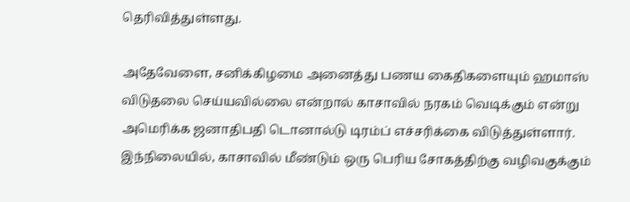தெரிவித்துள்ளது.

அதேவேளை, சனிக்கிழமை அனைத்து பணய கைதிகளையும் ஹமாஸ் விடுதலை செய்யவில்லை என்றால் காசாவில் நரகம் வெடிக்கும் என்று அமெரிக்க ஜனாதிபதி டொனால்டு டிரம்ப் எச்சரிக்கை விடுத்துள்ளார். இந்நிலையில், காசாவில் மீண்டும் ஒரு பெரிய சோகத்திற்கு வழிவகுக்கும்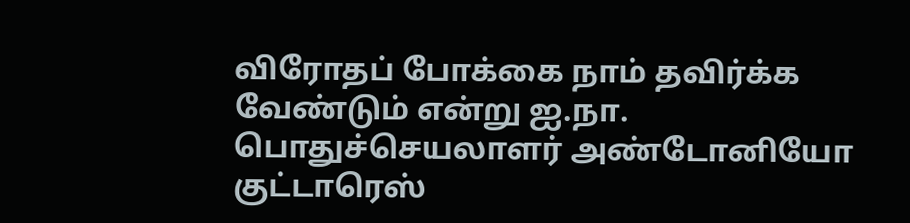விரோதப் போக்கை நாம் தவிர்க்க வேண்டும் என்று ஐ.நா. பொதுச்செயலாளர் அண்டோனியோ குட்டாரெஸ்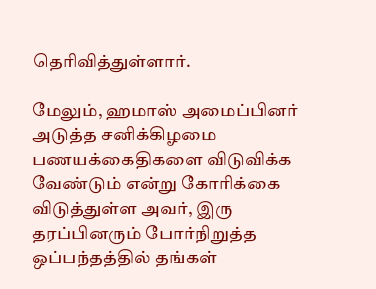தெரிவித்துள்ளார்.

மேலும், ஹமாஸ் அமைப்பினர் அடுத்த சனிக்கிழமை பணயக்கைதிகளை விடுவிக்க வேண்டும் என்று கோரிக்கை விடுத்துள்ள அவர், இரு தரப்பினரும் போர்நிறுத்த ஒப்பந்தத்தில் தங்கள்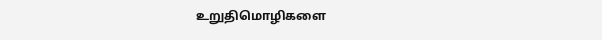உறுதிமொழிகளை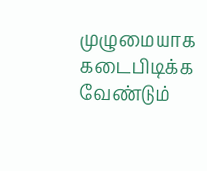முழுமையாக கடைபிடிக்க வேண்டும்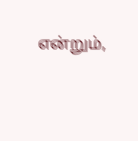என்றும்,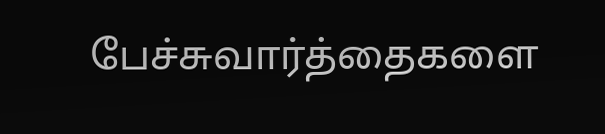பேச்சுவார்த்தைகளை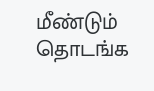மீண்டும் தொடங்க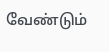வேண்டும்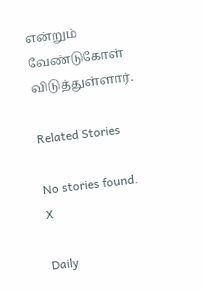என்றும் வேண்டுகோள் விடுத்துள்ளார்.

Related Stories

No stories found.
X

Daily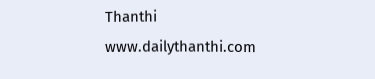Thanthi
www.dailythanthi.com